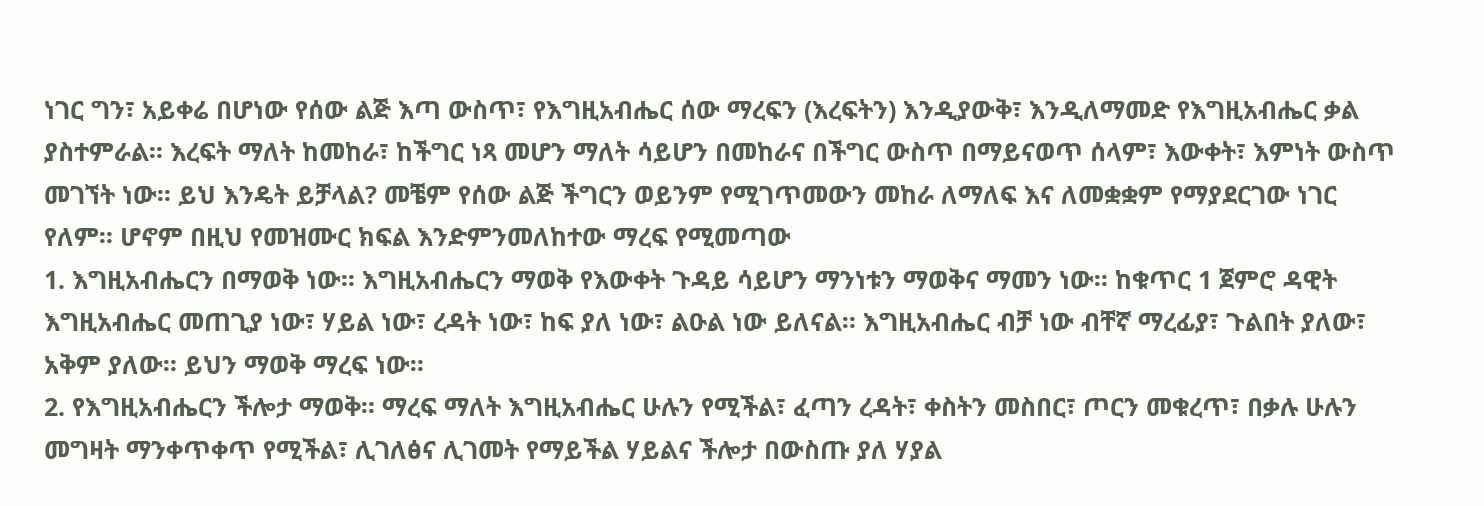ነገር ግን፣ አይቀሬ በሆነው የሰው ልጅ እጣ ውስጥ፣ የእግዚአብሔር ሰው ማረፍን (እረፍትን) እንዲያውቅ፣ እንዲለማመድ የእግዚአብሔር ቃል ያስተምራል። እረፍት ማለት ከመከራ፣ ከችግር ነጻ መሆን ማለት ሳይሆን በመከራና በችግር ውስጥ በማይናወጥ ሰላም፣ እውቀት፣ እምነት ውስጥ መገኘት ነው። ይህ እንዴት ይቻላል? መቼም የሰው ልጅ ችግርን ወይንም የሚገጥመውን መከራ ለማለፍ እና ለመቋቋም የማያደርገው ነገር የለም። ሆኖም በዚህ የመዝሙር ክፍል እንድምንመለከተው ማረፍ የሚመጣው
1. እግዚአብሔርን በማወቅ ነው። እግዚአብሔርን ማወቅ የእውቀት ጉዳይ ሳይሆን ማንነቱን ማወቅና ማመን ነው። ከቁጥር 1 ጀምሮ ዳዊት እግዚአብሔር መጠጊያ ነው፣ ሃይል ነው፣ ረዳት ነው፣ ከፍ ያለ ነው፣ ልዑል ነው ይለናል። እግዚአብሔር ብቻ ነው ብቸኛ ማረፊያ፣ ጉልበት ያለው፣ አቅም ያለው። ይህን ማወቅ ማረፍ ነው።
2. የእግዚአብሔርን ችሎታ ማወቅ። ማረፍ ማለት እግዚአብሔር ሁሉን የሚችል፣ ፈጣን ረዳት፣ ቀስትን መስበር፣ ጦርን መቁረጥ፣ በቃሉ ሁሉን መግዛት ማንቀጥቀጥ የሚችል፣ ሊገለፅና ሊገመት የማይችል ሃይልና ችሎታ በውስጡ ያለ ሃያል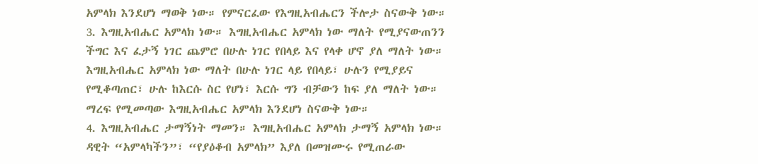አምላክ እንደሆነ ማወቅ ነው። የምናርፈው የእግዚአብሔርን ችሎታ ስናውቅ ነው።
3. እግዚአብሔር አምላክ ነው። እግዚአብሔር አምላክ ነው ማለት የሚያናውጠንን ችግር እና ፈታኝ ነገር ጨምሮ በሁሉ ነገር የበላይ እና የላቀ ሆኖ ያለ ማለት ነው። እግዚአብሔር አምላክ ነው ማለት በሁሉ ነገር ላይ የበላይ፣ ሁሉን የሚያይና የሚቆጣጠር፣ ሁሉ ከእርሱ ስር የሆነ፣ እርሱ ግን ብቻውን ከፍ ያለ ማለት ነው። ማረፍ የሚመጣው እግዚአብሔር አምላክ እንደሆነ ስናውቅ ነው።
4. እግዚአብሔር ታማኝነት ማመን። እግዚአብሔር አምላክ ታማኝ አምላክ ነው። ዳዊት “አምላካችን”፣ “የያዕቆብ አምላክ” እያለ በመዝሙሩ የሚጠራው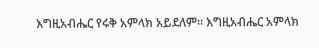እግዚአብሔር የሩቅ አምላክ አይደለም። እግዚአብሔር አምላክ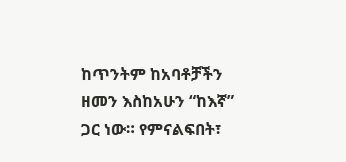ከጥንትም ከአባቶቻችን ዘመን እስከአሁን “ከእኛ” ጋር ነው። የምናልፍበት፣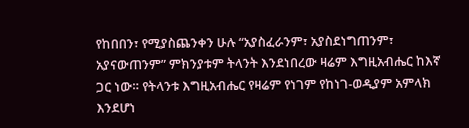የከበበን፣ የሚያስጨንቀን ሁሉ “አያስፈራንም፣ አያስደነግጠንም፣ አያናውጠንም” ምክንያቱም ትላንት እንደነበረው ዛሬም እግዚአብሔር ከእኛ ጋር ነው። የትላንቱ እግዚአብሔር የዛሬም የነገም የከነገ-ወዲያም አምላክ እንደሆነ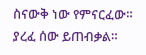ስናውቅ ነው የምናርፈው።
ያረፈ ሰው ይጠብቃል።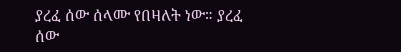ያረፈ ሰው ሰላሙ የበዛለት ነው። ያረፈ ሰው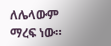ለሌላውም ማረፍ ነው።